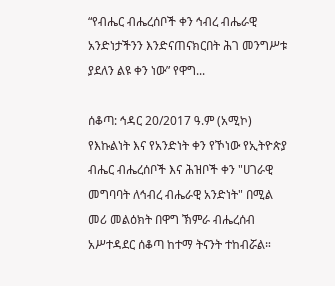“የብሔር ብሔረሰቦች ቀን ኅብረ ብሔራዊ አንድነታችንን እንድናጠናክርበት ሕገ መንግሥቱ ያደለን ልዩ ቀን ነው” የዋግ...

ሰቆጣ: ኅዳር 20/2017 ዓ.ም (አሚኮ) የእኩልነት እና የአንድነት ቀን የኾነው የኢትዮጵያ ብሔር ብሔረሰቦች እና ሕዝቦች ቀን "ሀገራዊ መግባባት ለኅብረ ብሔራዊ አንድነት" በሚል መሪ መልዕክት በዋግ ኽምራ ብሔረሰብ አሥተዳደር ሰቆጣ ከተማ ትናንት ተከብሯል።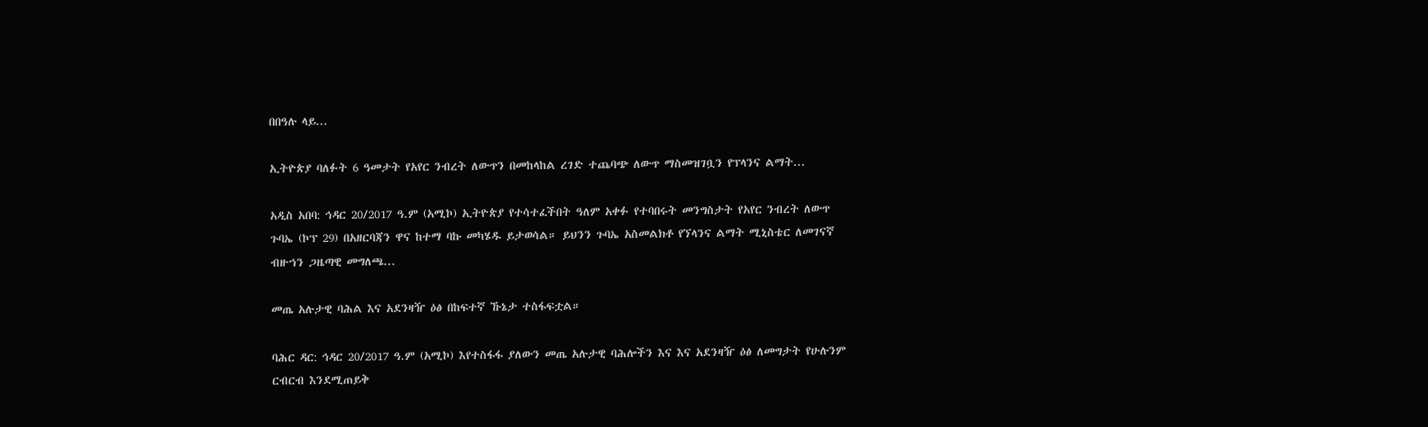በበዓሉ ላይ...

ኢትዮጵያ ባለፉት 6 ዓመታት የአየር ንብረት ለውጥን በመከላከል ረገድ ተጨባጭ ለውጥ ማስመዝገቧን የፕላንና ልማት...

አዲስ አበባ: ኅዳር 20/2017 ዓ.ም (አሚኮ) ኢትዮጵያ የተሳተፈችበት ዓለም አቀፉ የተባበሩት መንግስታት የአየር ንብረት ለውጥ ጉባኤ (ኮፕ 29) በአዘርባጃን ዋና ከተማ ባኩ መካሄዱ ይታወሳል። ይህንን ጉባኤ አስመልክቶ የኘላንና ልማት ሚኒስቴር ለመገናኛ ብዙኀን ጋዜጣዊ መግለጫ...

መጤ አሉታዊ ባሕል እና አደንዛዥ ዕፅ በከፍተኛ ኹኔታ ተስፋፍቷል።

ባሕር ዳር: ኅዳር 20/2017 ዓ.ም (አሚኮ) እየተስፋፋ ያለውን መጤ አሉታዊ ባሕሎችን እና እና አደንዛዥ ዕፅ ለመግታት የሁሉንም ርብርብ እንደሚጠይቅ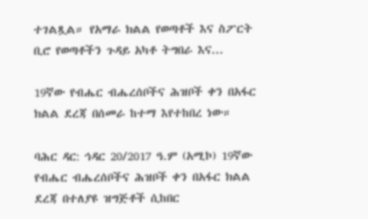ተገልጿል። የአማራ ክልል የወጣቶች እና ስፖርት ቢሮ የወጣቶችን ጉዳይ አካቶ ትግበራ እና...

19ኛው የብሔር ብሔረሰቦችና ሕዝቦች ቀን በአፋር ክልል ደረጃ በሰመራ ከተማ እየተከበረ ነው።

ባሕር ዳር: ኅዳር 20/2017 ዓ.ም (አሚኮ) 19ኛው የብሔር ብሔረሰቦችና ሕዝቦች ቀን በአፋር ክልል ደረጃ በተለያዩ ዝግጅቶች ሲከበር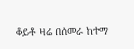ቆይቶ ዛሬ በሰመራ ከተማ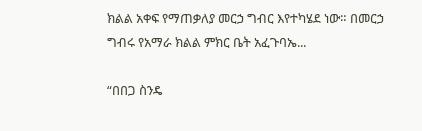ክልል አቀፍ የማጠቃለያ መርኃ ግብር እየተካሄደ ነው። በመርኃ ግብሩ የአማራ ክልል ምክር ቤት አፈጉባኤ...

“በበጋ ስንዴ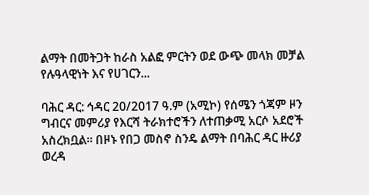ልማት በመትጋት ከራስ አልፎ ምርትን ወደ ውጭ መላክ መቻል የሉዓላዊነት እና የሀገርን...

ባሕር ዳር: ኅዳር 20/2017 ዓ.ም (አሚኮ) የሰሜን ጎጃም ዞን ግብርና መምሪያ የእርሻ ትራክተሮችን ለተጠቃሚ አርሶ አደሮች አስረክቧል። በዞኑ የበጋ መስኖ ስንዴ ልማት በባሕር ዳር ዙሪያ ወረዳ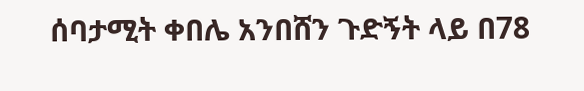ሰባታሚት ቀበሌ አንበሸን ጉድኝት ላይ በ78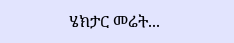ሄክታር መሬት...